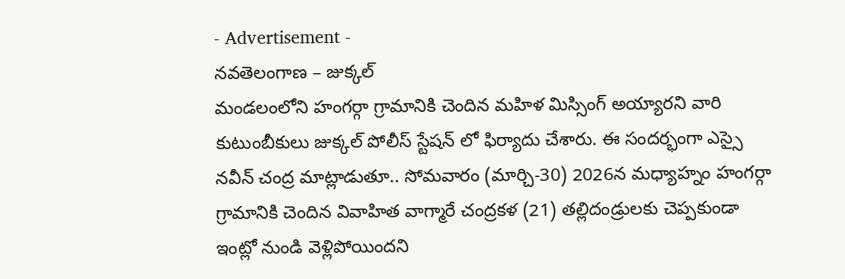- Advertisement -
నవతెలంగాణ – జుక్కల్
మండలంలోని హంగర్గా గ్రామానికి చెందిన మహిళ మిస్సింగ్ అయ్యారని వారి కుటుంబీకులు జుక్కల్ పోలీస్ స్టేషన్ లో ఫిర్యాదు చేశారు. ఈ సందర్భంగా ఎస్సై నవీన్ చంద్ర మాట్లాడుతూ.. సోమవారం (మార్చి-30) 2026న మధ్యాహ్నం హంగర్గా గ్రామానికి చెందిన వివాహిత వాగ్మారే చంద్రకళ (21) తల్లిదండ్రులకు చెప్పకుండా ఇంట్లో నుండి వెళ్లిపోయిందని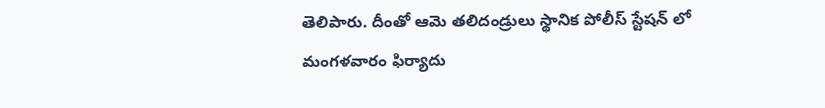తెలిపారు. దీంతో ఆమె తలిదండ్రులు స్థానిక పోలీస్ స్టేషన్ లో మంగళవారం ఫిర్యాదు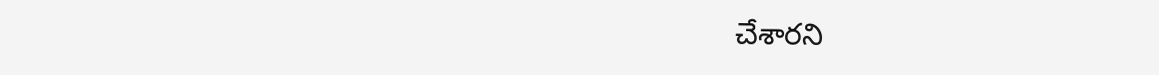చేశారని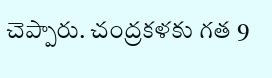చెప్పారు. చంద్రకళకు గత 9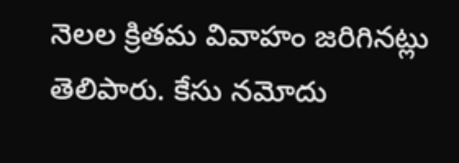నెలల క్రితమ వివాహం జరిగినట్లు తెలిపారు. కేసు నమోదు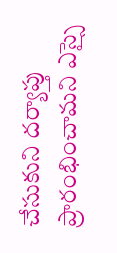చేసుకుని దర్యాప్తు ప్రారంభించామని ఎస్సై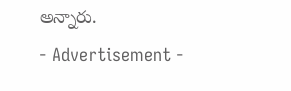అన్నారు.
- Advertisement -